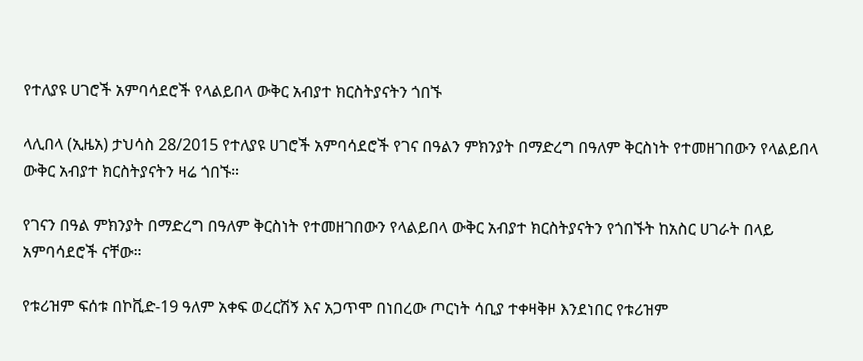የተለያዩ ሀገሮች አምባሳደሮች የላልይበላ ውቅር አብያተ ክርስትያናትን ጎበኙ

ላሊበላ (ኢዜአ) ታህሳስ 28/2015 የተለያዩ ሀገሮች አምባሳደሮች የገና በዓልን ምክንያት በማድረግ በዓለም ቅርስነት የተመዘገበውን የላልይበላ ውቅር አብያተ ክርስትያናትን ዛሬ ጎበኙ።

የገናን በዓል ምክንያት በማድረግ በዓለም ቅርስነት የተመዘገበውን የላልይበላ ውቅር አብያተ ክርስትያናትን የጎበኙት ከአስር ሀገራት በላይ አምባሳደሮች ናቸው።

የቱሪዝም ፍሰቱ በኮቪድ-19 ዓለም አቀፍ ወረርሽኝ እና አጋጥሞ በነበረው ጦርነት ሳቢያ ተቀዛቅዞ እንደነበር የቱሪዝም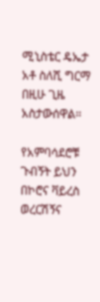ሚኒስቴር ዴኤታ አቶ ስለሺ ግርማ በዚሁ ጊዜ አስታውሰዋል።

የአምባሳደሮቹ ጉብኝት ይህን በኮሮና ቫይረስ ወረርሽኝና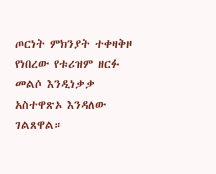ጦርነት ምክንያት ተቀዛቅዞ የነበረው የቱሪዝም ዘርፉ መልሶ እንዲነቃቃ አስተዋጽኦ እንዳለው ገልጸዋል።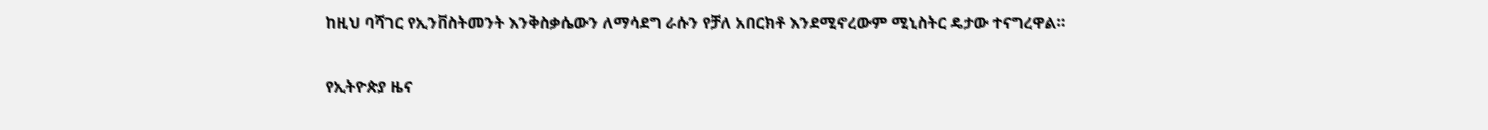ከዚህ ባሻገር የኢንቨስትመንት እንቅስቃሴውን ለማሳደግ ራሱን የቻለ አበርክቶ እንደሚኖረውም ሚኒስትር ዴታው ተናግረዋል።

የኢትዮጵያ ዜና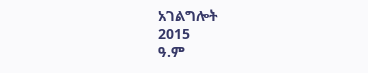አገልግሎት
2015
ዓ.ም